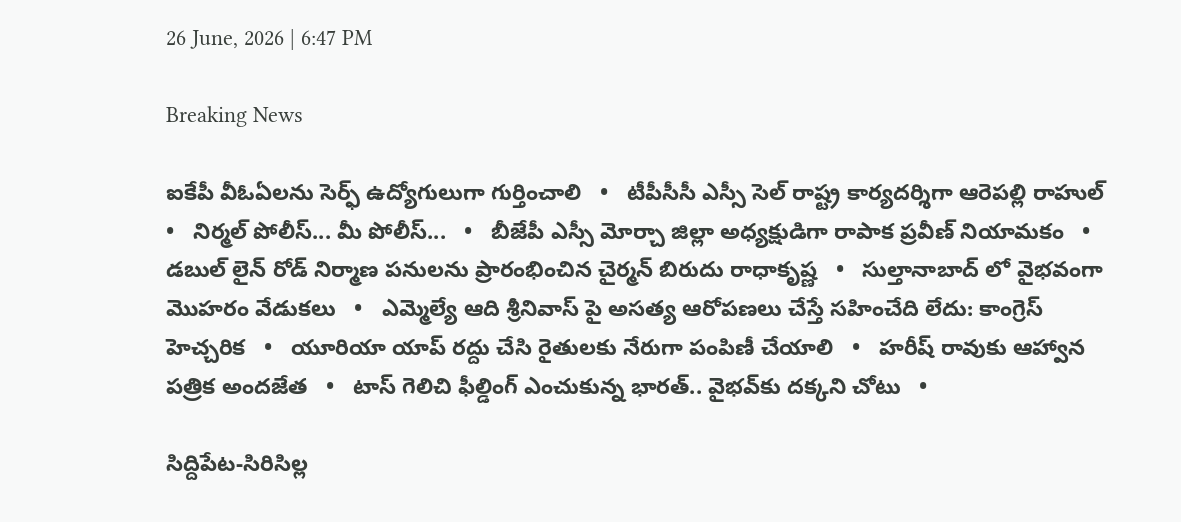26 June, 2026 | 6:47 PM

Breaking News

ఐకేపీ వీఓఏలను సెర్ఫ్ ఉద్యోగులుగా గుర్తించాలి   •   టీపీసీసీ ఎస్సీ సెల్ రాష్ట్ర కార్యదర్శిగా ఆరెపల్లి రాహుల్   •   నిర్మల్ పోలీస్... మీ పోలీస్...   •   బీజేపీ ఎస్సీ మోర్చా జిల్లా అధ్యక్షుడిగా రాపాక ప్రవీణ్ నియామకం   •   డబుల్ లైన్ రోడ్ నిర్మాణ పనులను ప్రారంభించిన చైర్మన్ బిరుదు రాధాకృష్ణ   •   సుల్తానాబాద్ లో వైభవంగా మొహరం వేడుకలు   •   ఎమ్మెల్యే ఆది శ్రీనివాస్ పై అసత్య ఆరోపణలు చేస్తే సహించేది లేదు: కాంగ్రెస్ హెచ్చరిక   •   యూరియా యాప్ రద్దు చేసి రైతులకు నేరుగా పంపిణీ చేయాలి   •   హరీష్ రావుకు ఆహ్వాన పత్రిక అందజేత   •   టాస్ గెలిచి ఫీల్డింగ్ ఎంచుకున్న భారత్.. వైభవ్‌కు దక్కని చోటు   •

సిద్దిపేట-సిరిసిల్ల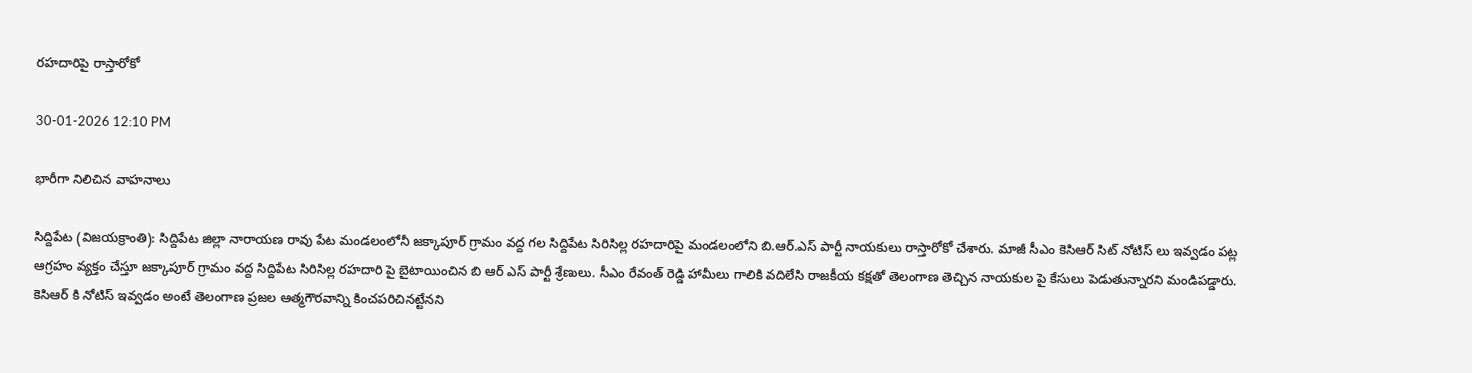రహదారిపై రాస్తారోకో

30-01-2026 12:10 PM

భారీగా నిలిచిన వాహనాలు

సిద్దిపేట (విజయక్రాంతి): సిద్దిపేట జిల్లా నారాయణ రావు పేట మండలంలోనీ జక్కాపూర్ గ్రామం వద్ద గల సిద్దిపేట సిరిసిల్ల రహదారిపై మండలంలోని బి.ఆర్.ఎస్ పార్టీ నాయకులు రాస్తారోకో చేశారు. మాజీ సీఎం కెసిఆర్ సిట్ నోటిస్ లు ఇవ్వడం పట్ల ఆగ్రహం వ్యక్తం చేస్తూ జక్కాపూర్ గ్రామం వద్ద సిద్దిపేట సిరిసిల్ల రహదారి పై బైటాయించిన బి ఆర్ ఎస్ పార్టీ శ్రేణులు. సీఎం రేవంత్ రెడ్డి హామీలు గాలికి వదిలేసి రాజకీయ కక్షతో తెలంగాణ తెచ్చిన నాయకుల పై కేసులు పెడుతున్నారని మండిపడ్డారు. కెసిఆర్ కి నోటిస్ ఇవ్వడం అంటే తెలంగాణ ప్రజల ఆత్మగౌరవాన్ని కించపరిచినట్టేనని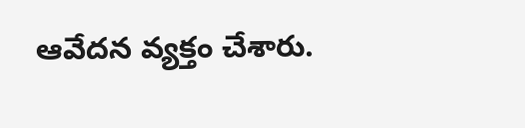ఆవేదన వ్యక్తం చేశారు.